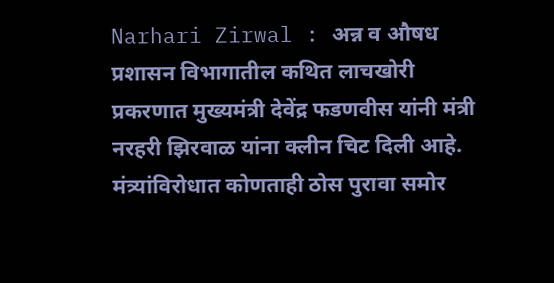Narhari Zirwal : अन्न व औषध प्रशासन विभागातील कथित लाचखोरी प्रकरणात मुख्यमंत्री देवेंद्र फडणवीस यांनी मंत्री नरहरी झिरवाळ यांना क्लीन चिट दिली आहे. मंत्र्यांविरोधात कोणताही ठोस पुरावा समोर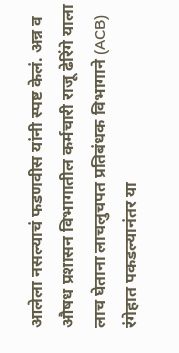आलेला नसल्याचं फडणवीस यांनी स्पष्ट केलं. अन्न व औषध प्रशासन विभागातील कर्मचारी राजू ढेरिंगे याला लाच घेताना लाचलुचपत प्रतिबंधक विभागाने (ACB) रंगेहात पकडल्यानंतर या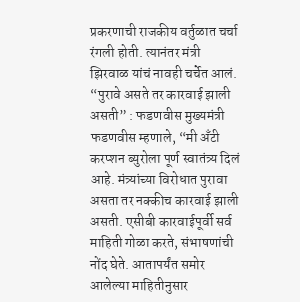प्रकरणाची राजकीय वर्तुळात चर्चा रंगली होती. त्यानंतर मंत्री झिरवाळ यांचं नावही चर्चेत आलं. “पुरावे असते तर कारवाई झाली असती” : फडणवीस मुख्यमंत्री फडणवीस म्हणाले, “मी अँटी करप्शन ब्युरोला पूर्ण स्वातंत्र्य दिलं आहे. मंत्र्यांच्या विरोधात पुरावा असता तर नक्कीच कारवाई झाली असती. एसीबी कारवाईपूर्वी सर्व माहिती गोळा करते, संभाषणांची नोंद घेते. आतापर्यंत समोर आलेल्या माहितीनुसार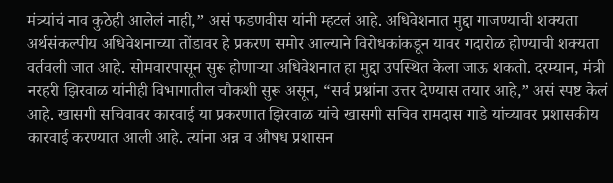मंत्र्यांचं नाव कुठेही आलेलं नाही,” असं फडणवीस यांनी म्हटलं आहे. अधिवेशनात मुद्दा गाजण्याची शक्यता अर्थसंकल्पीय अधिवेशनाच्या तोंडावर हे प्रकरण समोर आल्याने विरोधकांकडून यावर गदारोळ होण्याची शक्यता वर्तवली जात आहे. सोमवारपासून सुरू होणाऱ्या अधिवेशनात हा मुद्दा उपस्थित केला जाऊ शकतो. दरम्यान, मंत्री नरहरी झिरवाळ यांनीही विभागातील चौकशी सुरू असून, “सर्व प्रश्नांना उत्तर देण्यास तयार आहे,” असं स्पष्ट केलं आहे. खासगी सचिवावर कारवाई या प्रकरणात झिरवाळ यांचे खासगी सचिव रामदास गाडे यांच्यावर प्रशासकीय कारवाई करण्यात आली आहे. त्यांना अन्न व औषध प्रशासन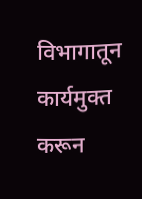विभागातून कार्यमुक्त करून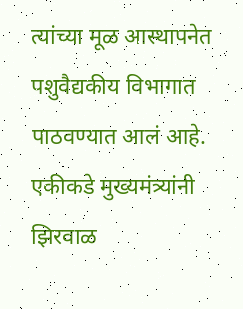त्यांच्या मूळ आस्थापनेत पशुवैद्यकीय विभागात पाठवण्यात आलं आहे. एकीकडे मुख्यमंत्र्यांनी झिरवाळ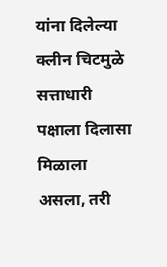यांना दिलेल्या क्लीन चिटमुळे सत्ताधारी पक्षाला दिलासा मिळाला असला, तरी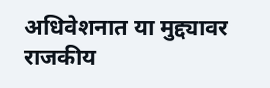अधिवेशनात या मुद्द्यावर राजकीय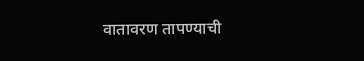वातावरण तापण्याची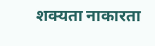शक्यता नाकारता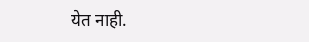येत नाही.